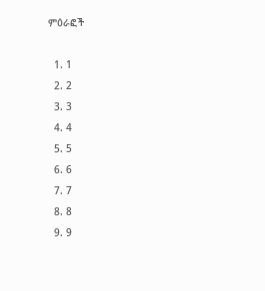ምዕራፎች

  1. 1
  2. 2
  3. 3
  4. 4
  5. 5
  6. 6
  7. 7
  8. 8
  9. 9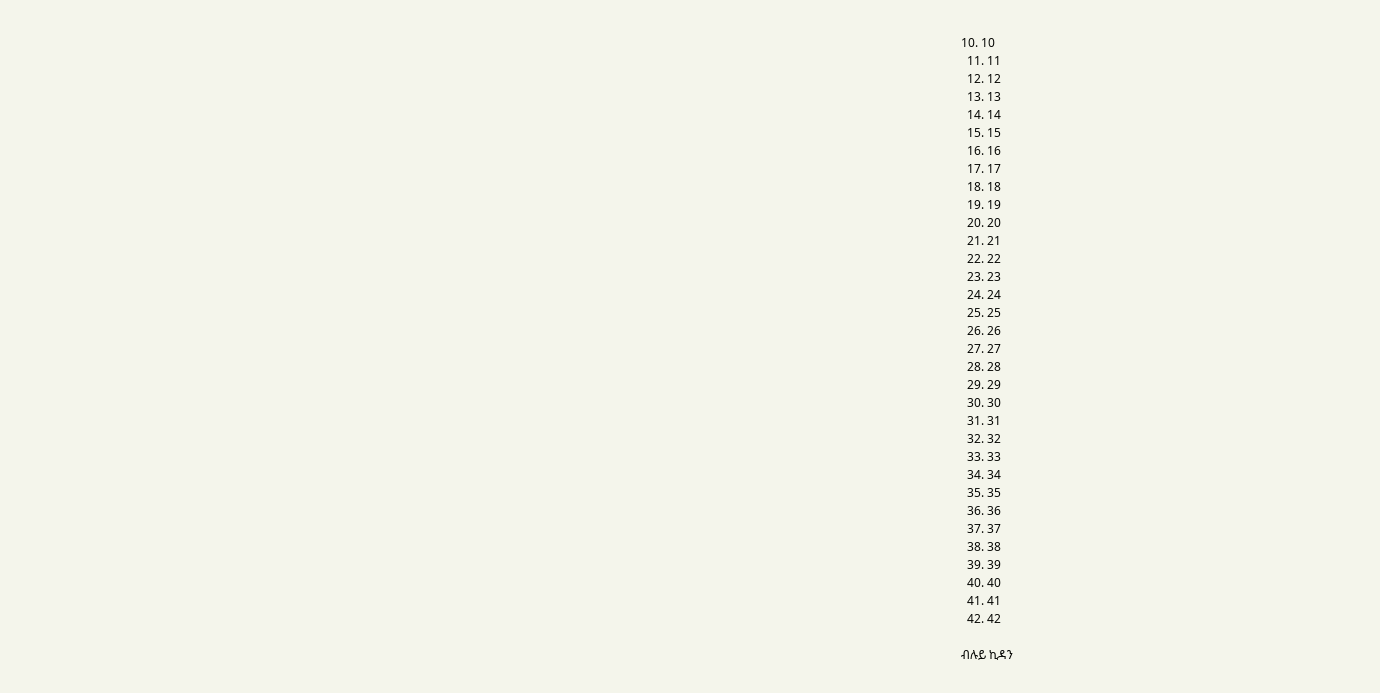10. 10
  11. 11
  12. 12
  13. 13
  14. 14
  15. 15
  16. 16
  17. 17
  18. 18
  19. 19
  20. 20
  21. 21
  22. 22
  23. 23
  24. 24
  25. 25
  26. 26
  27. 27
  28. 28
  29. 29
  30. 30
  31. 31
  32. 32
  33. 33
  34. 34
  35. 35
  36. 36
  37. 37
  38. 38
  39. 39
  40. 40
  41. 41
  42. 42

ብሉይ ኪዳን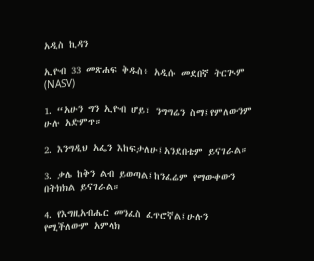አዲስ ኪዳን

ኢዮብ 33 መጽሐፍ ቅዱስ፥ አዲሱ መደበኛ ትርጒም (NASV)

1. “አሁን ግን ኢዮብ ሆይ፣ ንግግሬን ስማ፤የምለውንም ሁሉ አድምጥ።

2. እንግዲህ አፌን እከፍታለሁ፤አንደበቴም ይናገራል።

3. ቃሌ ከቅን ልብ ይወጣል፤ከንፈሬም የማውቀውን በትክክል ይናገራል።

4. የእግዚአብሔር መንፈስ ፈጥሮኛል፤ሁሉን የሚችለውም አምላክ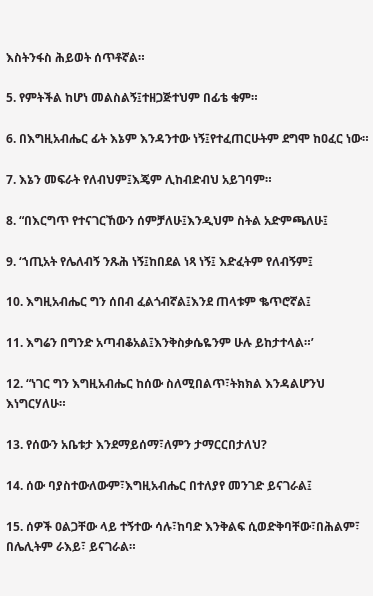እስትንፋስ ሕይወት ሰጥቶኛል።

5. የምትችል ከሆነ መልስልኝ፤ተዘጋጅተህም በፊቴ ቁም።

6. በእግዚአብሔር ፊት እኔም እንዳንተው ነኝ፤የተፈጠርሁትም ደግሞ ከዐፈር ነው።

7. እኔን መፍራት የለብህም፤እጄም ሊከብድብህ አይገባም።

8. “በእርግጥ የተናገርኸውን ሰምቻለሁ፤እንዲህም ስትል አድምጫለሁ፤

9. ‘ኀጢአት የሌለብኝ ንጹሕ ነኝ፤ከበደል ነጻ ነኝ፤ እድፈትም የለብኝም፤

10. እግዚአብሔር ግን ሰበብ ፈልጎብኛል፤እንደ ጠላቱም ቈጥሮኛል፤

11. እግሬን በግንድ አጣብቆአል፤እንቅስቃሴዬንም ሁሉ ይከታተላል።’

12. “ነገር ግን እግዚአብሔር ከሰው ስለሚበልጥ፣ትክክል እንዳልሆንህ እነግርሃለሁ።

13. የሰውን አቤቱታ እንደማይሰማ፣ለምን ታማርርበታለህ?

14. ሰው ባያስተውለውም፣እግዚአብሔር በተለያየ መንገድ ይናገራል፤

15. ሰዎች ዐልጋቸው ላይ ተኝተው ሳሉ፣ከባድ እንቅልፍ ሲወድቅባቸው፣በሕልም፣ በሌሊትም ራእይ፣ ይናገራል።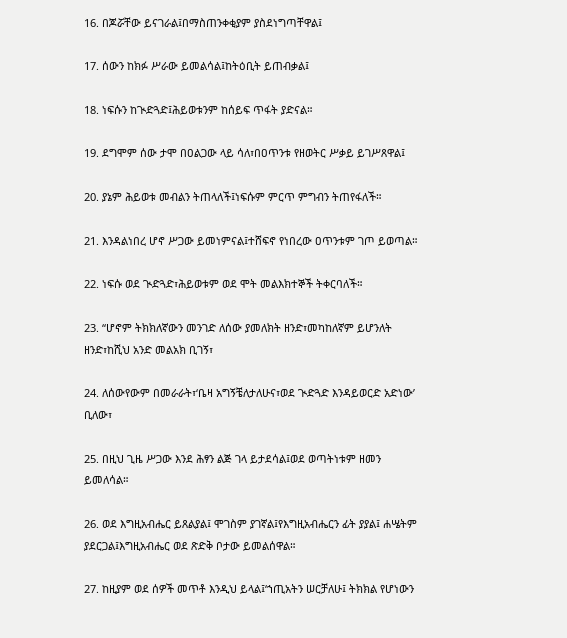16. በጆሯቸው ይናገራል፤በማስጠንቀቂያም ያስደነግጣቸዋል፤

17. ሰውን ከክፉ ሥራው ይመልሳል፤ከትዕቢት ይጠብቃል፤

18. ነፍሱን ከጒድጓድ፤ሕይወቱንም ከሰይፍ ጥፋት ያድናል።

19. ደግሞም ሰው ታሞ በዐልጋው ላይ ሳለ፣በዐጥንቱ የዘወትር ሥቃይ ይገሥጸዋል፤

20. ያኔም ሕይወቱ መብልን ትጠላለች፤ነፍሱም ምርጥ ምግብን ትጠየፋለች።

21. እንዳልነበረ ሆኖ ሥጋው ይመነምናል፤ተሸፍኖ የነበረው ዐጥንቱም ገጦ ይወጣል።

22. ነፍሱ ወደ ጒድጓድ፣ሕይወቱም ወደ ሞት መልእክተኞች ትቀርባለች።

23. “ሆኖም ትክክለኛውን መንገድ ለሰው ያመለክት ዘንድ፣መካከለኛም ይሆንለት ዘንድ፣ከሺህ አንድ መልአክ ቢገኝ፣

24. ለሰውየውም በመራራት፣‘ቤዛ አግኝቼለታለሁና፣ወደ ጒድጓድ እንዳይወርድ አድነው’ ቢለው፣

25. በዚህ ጊዜ ሥጋው እንደ ሕፃን ልጅ ገላ ይታደሳል፤ወደ ወጣትነቱም ዘመን ይመለሳል።

26. ወደ እግዚአብሔር ይጸልያል፤ ሞገስም ያገኛል፤የእግዚአብሔርን ፊት ያያል፤ ሐሤትም ያደርጋል፤እግዚአብሔር ወደ ጽድቅ ቦታው ይመልሰዋል።

27. ከዚያም ወደ ሰዎች መጥቶ እንዲህ ይላል፤‘ኀጢአትን ሠርቻለሁ፤ ትክክል የሆነውን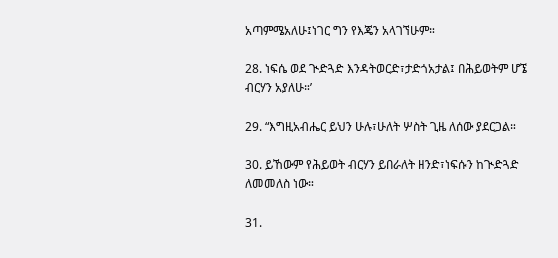አጣምሜአለሁ፤ነገር ግን የእጄን አላገኘሁም።

28. ነፍሴ ወደ ጒድጓድ እንዳትወርድ፣ታድጎአታል፤ በሕይወትም ሆኜ ብርሃን አያለሁ።’

29. “እግዚአብሔር ይህን ሁሉ፣ሁለት ሦስት ጊዜ ለሰው ያደርጋል።

30. ይኸውም የሕይወት ብርሃን ይበራለት ዘንድ፣ነፍሱን ከጒድጓድ ለመመለስ ነው።

31.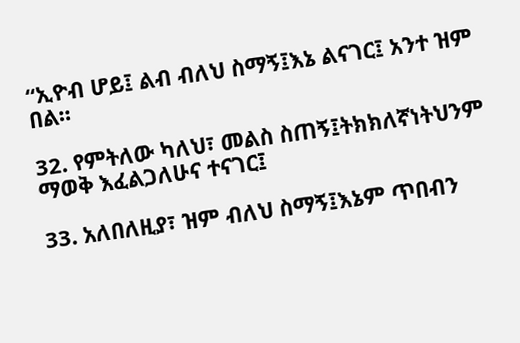“ኢዮብ ሆይ፤ ልብ ብለህ ስማኝ፤እኔ ልናገር፤ አንተ ዝም በል።

32. የምትለው ካለህ፣ መልስ ስጠኝ፤ትክክለኛነትህንም ማወቅ እፈልጋለሁና ተናገር፤

33. አለበለዚያ፣ ዝም ብለህ ስማኝ፤እኔም ጥበብን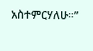አስተምርሃለሁ።”